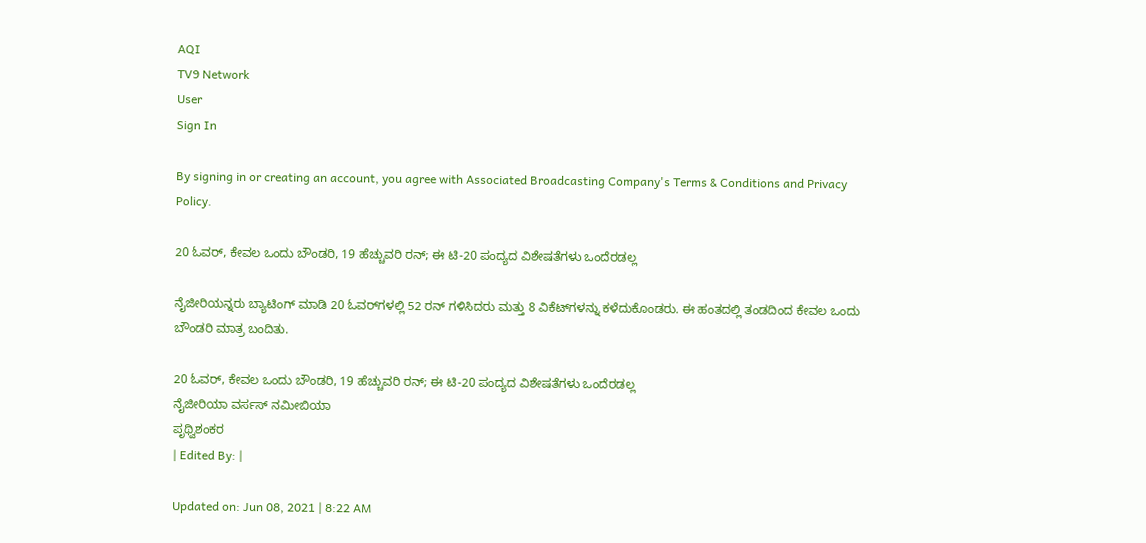AQI
TV9 Network
User
Sign In

By signing in or creating an account, you agree with Associated Broadcasting Company's Terms & Conditions and Privacy Policy.

20 ಓವರ್‌, ಕೇವಲ ಒಂದು ಬೌಂಡರಿ, 19 ಹೆಚ್ಚುವರಿ ರನ್; ಈ ಟಿ-20 ಪಂದ್ಯದ ವಿಶೇಷತೆಗಳು ಒಂದೆರಡಲ್ಲ

ನೈಜೀರಿಯನ್ನರು ಬ್ಯಾಟಿಂಗ್ ಮಾಡಿ 20 ಓವರ್‌ಗಳಲ್ಲಿ 52 ರನ್ ಗಳಿಸಿದರು ಮತ್ತು 8 ವಿಕೆಟ್‌ಗಳನ್ನು ಕಳೆದುಕೊಂಡರು. ಈ ಹಂತದಲ್ಲಿ ತಂಡದಿಂದ ಕೇವಲ ಒಂದು ಬೌಂಡರಿ ಮಾತ್ರ ಬಂದಿತು.

20 ಓವರ್‌, ಕೇವಲ ಒಂದು ಬೌಂಡರಿ, 19 ಹೆಚ್ಚುವರಿ ರನ್; ಈ ಟಿ-20 ಪಂದ್ಯದ ವಿಶೇಷತೆಗಳು ಒಂದೆರಡಲ್ಲ
ನೈಜೀರಿಯಾ ವರ್ಸಸ್ ನಮೀಬಿಯಾ
ಪೃಥ್ವಿಶಂಕರ
| Edited By: |

Updated on: Jun 08, 2021 | 8:22 AM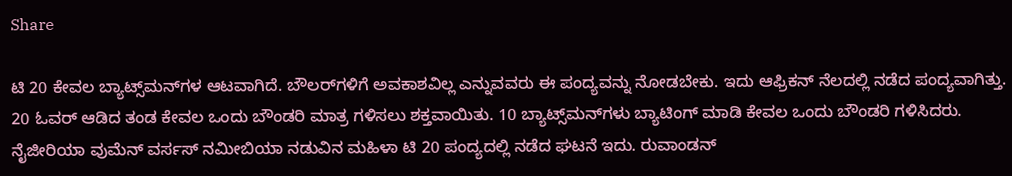Share

ಟಿ 20 ಕೇವಲ ಬ್ಯಾಟ್ಸ್‌ಮನ್‌ಗಳ ಆಟವಾಗಿದೆ. ಬೌಲರ್‌ಗಳಿಗೆ ಅವಕಾಶವಿಲ್ಲ ಎನ್ನುವವರು ಈ ಪಂದ್ಯವನ್ನು ನೋಡಬೇಕು. ಇದು ಆಫ್ರಿಕನ್ ನೆಲದಲ್ಲಿ ನಡೆದ ಪಂದ್ಯವಾಗಿತ್ತು. 20 ಓವರ್ ಆಡಿದ ತಂಡ ಕೇವಲ ಒಂದು ಬೌಂಡರಿ ಮಾತ್ರ ಗಳಿಸಲು ಶಕ್ತವಾಯಿತು. 10 ಬ್ಯಾಟ್ಸ್‌ಮನ್‌ಗಳು ಬ್ಯಾಟಿಂಗ್ ಮಾಡಿ ಕೇವಲ ಒಂದು ಬೌಂಡರಿ ಗಳಿಸಿದರು. ನೈಜೀರಿಯಾ ವುಮೆನ್ ವರ್ಸಸ್ ನಮೀಬಿಯಾ ನಡುವಿನ ಮಹಿಳಾ ಟಿ 20 ಪಂದ್ಯದಲ್ಲಿ ನಡೆದ ಘಟನೆ ಇದು. ರುವಾಂಡನ್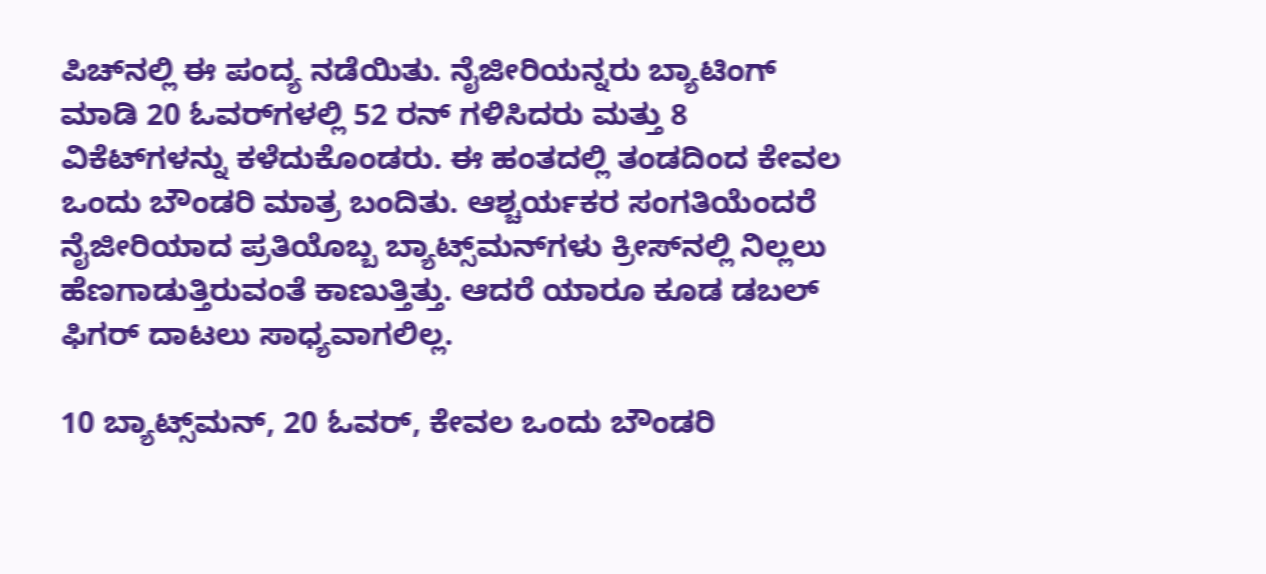ಪಿಚ್‌ನಲ್ಲಿ ಈ ಪಂದ್ಯ ನಡೆಯಿತು. ನೈಜೀರಿಯನ್ನರು ಬ್ಯಾಟಿಂಗ್ ಮಾಡಿ 20 ಓವರ್‌ಗಳಲ್ಲಿ 52 ರನ್ ಗಳಿಸಿದರು ಮತ್ತು 8 ವಿಕೆಟ್‌ಗಳನ್ನು ಕಳೆದುಕೊಂಡರು. ಈ ಹಂತದಲ್ಲಿ ತಂಡದಿಂದ ಕೇವಲ ಒಂದು ಬೌಂಡರಿ ಮಾತ್ರ ಬಂದಿತು. ಆಶ್ಚರ್ಯಕರ ಸಂಗತಿಯೆಂದರೆ ನೈಜೀರಿಯಾದ ಪ್ರತಿಯೊಬ್ಬ ಬ್ಯಾಟ್ಸ್‌ಮನ್‌ಗಳು ಕ್ರೀಸ್‌ನಲ್ಲಿ ನಿಲ್ಲಲು ಹೆಣಗಾಡುತ್ತಿರುವಂತೆ ಕಾಣುತ್ತಿತ್ತು. ಆದರೆ ಯಾರೂ ಕೂಡ ಡಬಲ್ ಫಿಗರ್ ದಾಟಲು ಸಾಧ್ಯವಾಗಲಿಲ್ಲ.

10 ಬ್ಯಾಟ್ಸ್‌ಮನ್‌, 20 ಓವರ್‌, ಕೇವಲ ಒಂದು ಬೌಂಡರಿ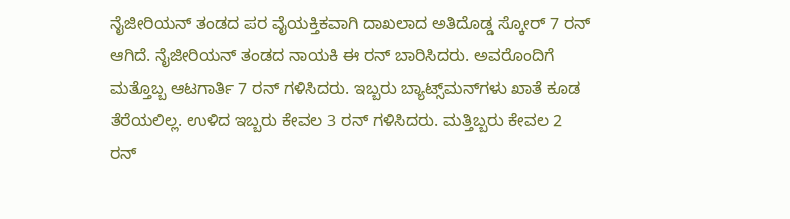ನೈಜೀರಿಯನ್ ತಂಡದ ಪರ ವೈಯಕ್ತಿಕವಾಗಿ ದಾಖಲಾದ ಅತಿದೊಡ್ಡ ಸ್ಕೋರ್ 7 ರನ್ ಆಗಿದೆ. ನೈಜೀರಿಯನ್ ತಂಡದ ನಾಯಕಿ ಈ ರನ್ ಬಾರಿಸಿದರು. ಅವರೊಂದಿಗೆ ಮತ್ತೊಬ್ಬ ಆಟಗಾರ್ತಿ 7 ರನ್ ಗಳಿಸಿದರು. ಇಬ್ಬರು ಬ್ಯಾಟ್ಸ್‌ಮನ್‌ಗಳು ಖಾತೆ ಕೂಡ ತೆರೆಯಲಿಲ್ಲ. ಉಳಿದ ಇಬ್ಬರು ಕೇವಲ 3 ರನ್ ಗಳಿಸಿದರು. ಮತ್ತಿಬ್ಬರು ಕೇವಲ 2 ರನ್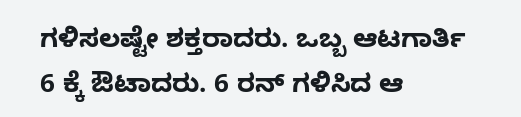ಗಳಿಸಲಷ್ಟೇ ಶಕ್ತರಾದರು. ಒಬ್ಬ ಆಟಗಾರ್ತಿ 6 ಕ್ಕೆ ಔಟಾದರು. 6 ರನ್ ಗಳಿಸಿದ ಆ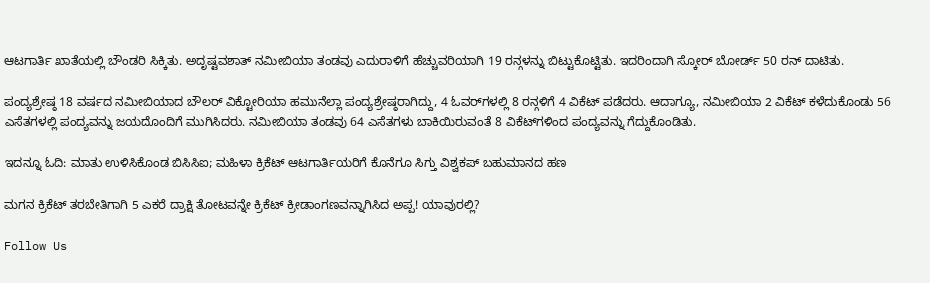ಆಟಗಾರ್ತಿ ಖಾತೆಯಲ್ಲಿ ಬೌಂಡರಿ ಸಿಕ್ಕಿತು. ಅದೃಷ್ಟವಶಾತ್ ನಮೀಬಿಯಾ ತಂಡವು ಎದುರಾಳಿಗೆ ಹೆಚ್ಚುವರಿಯಾಗಿ 19 ರನ್ಗಳನ್ನು ಬಿಟ್ಟುಕೊಟ್ಟಿತು. ಇದರಿಂದಾಗಿ ಸ್ಕೋರ್ ಬೋರ್ಡ್ 50 ರನ್ ದಾಟಿತು.

ಪಂದ್ಯಶ್ರೇಷ್ಠ 18 ವರ್ಷದ ನಮೀಬಿಯಾದ ಬೌಲರ್ ವಿಕ್ಟೋರಿಯಾ ಹಮುನೆಲ್ಲಾ ಪಂದ್ಯಶ್ರೇಷ್ಠರಾಗಿದ್ದು, 4 ಓವರ್‌ಗಳಲ್ಲಿ 8 ರನ್ಗಳಿಗೆ 4 ವಿಕೆಟ್ ಪಡೆದರು. ಆದಾಗ್ಯೂ, ನಮೀಬಿಯಾ 2 ವಿಕೆಟ್ ಕಳೆದುಕೊಂಡು 56 ಎಸೆತಗಳಲ್ಲಿ ಪಂದ್ಯವನ್ನು ಜಯದೊಂದಿಗೆ ಮುಗಿಸಿದರು. ನಮೀಬಿಯಾ ತಂಡವು 64 ಎಸೆತಗಳು ಬಾಕಿಯಿರುವಂತೆ 8 ವಿಕೆಟ್‌ಗಳಿಂದ ಪಂದ್ಯವನ್ನು ಗೆದ್ದುಕೊಂಡಿತು.

ಇದನ್ನೂ ಓದಿ: ಮಾತು ಉಳಿಸಿಕೊಂಡ ಬಿಸಿಸಿಐ; ಮಹಿಳಾ ಕ್ರಿಕೆಟ್ ಆಟಗಾರ್ತಿಯರಿಗೆ ಕೊನೆಗೂ ಸಿಗ್ತು ವಿಶ್ವಕಪ್ ಬಹುಮಾನದ ಹಣ

ಮಗನ ಕ್ರಿಕೆಟ್ ತರಬೇತಿಗಾಗಿ 5 ಎಕರೆ ದ್ರಾಕ್ಷಿ ತೋಟವನ್ನೇ ಕ್ರಿಕೆಟ್ ಕ್ರೀಡಾಂಗಣವನ್ನಾಗಿಸಿದ ಅಪ್ಪ! ಯಾವುರಲ್ಲಿ?

Follow Us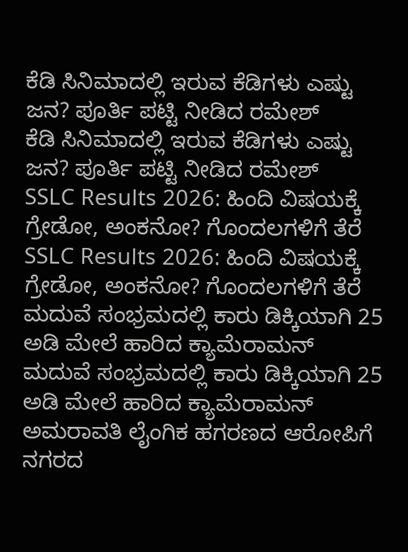ಕೆಡಿ ಸಿನಿಮಾದಲ್ಲಿ ಇರುವ ಕೆಡಿಗಳು ಎಷ್ಟು ಜನ? ಪೂರ್ತಿ ಪಟ್ಟಿ ನೀಡಿದ ರಮೇಶ್
ಕೆಡಿ ಸಿನಿಮಾದಲ್ಲಿ ಇರುವ ಕೆಡಿಗಳು ಎಷ್ಟು ಜನ? ಪೂರ್ತಿ ಪಟ್ಟಿ ನೀಡಿದ ರಮೇಶ್
SSLC Results 2026: ಹಿಂದಿ ವಿಷಯಕ್ಕೆ ಗ್ರೇಡೋ, ಅಂಕನೋ? ಗೊಂದಲಗಳಿಗೆ ತೆರೆ
SSLC Results 2026: ಹಿಂದಿ ವಿಷಯಕ್ಕೆ ಗ್ರೇಡೋ, ಅಂಕನೋ? ಗೊಂದಲಗಳಿಗೆ ತೆರೆ
ಮದುವೆ ಸಂಭ್ರಮದಲ್ಲಿ ಕಾರು ಡಿಕ್ಕಿಯಾಗಿ 25 ಅಡಿ ಮೇಲೆ ಹಾರಿದ ಕ್ಯಾಮೆರಾಮನ್
ಮದುವೆ ಸಂಭ್ರಮದಲ್ಲಿ ಕಾರು ಡಿಕ್ಕಿಯಾಗಿ 25 ಅಡಿ ಮೇಲೆ ಹಾರಿದ ಕ್ಯಾಮೆರಾಮನ್
ಅಮರಾವತಿ ಲೈಂಗಿಕ ಹಗರಣದ ಆರೋಪಿಗೆ ನಗರದ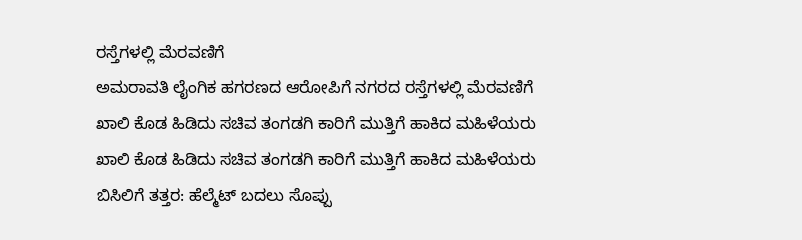ರಸ್ತೆಗಳಲ್ಲಿ ಮೆರವಣಿಗೆ
ಅಮರಾವತಿ ಲೈಂಗಿಕ ಹಗರಣದ ಆರೋಪಿಗೆ ನಗರದ ರಸ್ತೆಗಳಲ್ಲಿ ಮೆರವಣಿಗೆ
ಖಾಲಿ ಕೊಡ ಹಿಡಿದು ಸಚಿವ ತಂಗಡಗಿ ಕಾರಿಗೆ ಮುತ್ತಿಗೆ ಹಾಕಿದ ಮಹಿಳೆಯರು
ಖಾಲಿ ಕೊಡ ಹಿಡಿದು ಸಚಿವ ತಂಗಡಗಿ ಕಾರಿಗೆ ಮುತ್ತಿಗೆ ಹಾಕಿದ ಮಹಿಳೆಯರು
ಬಿಸಿಲಿಗೆ ತತ್ತರ: ಹೆಲ್ಮೆಟ್ ಬದಲು ಸೊಪ್ಪು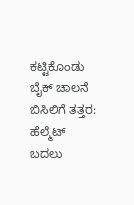ಕಟ್ಟಿಕೊಂಡು ಬೈಕ್ ಚಾಲನೆ
ಬಿಸಿಲಿಗೆ ತತ್ತರ: ಹೆಲ್ಮೆಟ್ ಬದಲು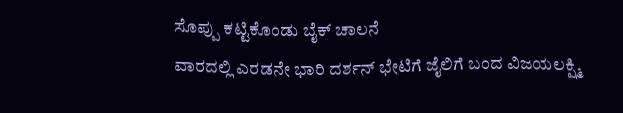ಸೊಪ್ಪು ಕಟ್ಟಿಕೊಂಡು ಬೈಕ್ ಚಾಲನೆ
ವಾರದಲ್ಲಿ ಎರಡನೇ ಭಾರಿ ದರ್ಶನ್ ಭೇಟಿಗೆ ಜೈಲಿಗೆ ಬಂದ ವಿಜಯಲಕ್ಷ್ಮಿ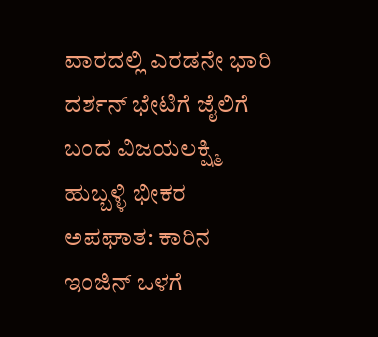ವಾರದಲ್ಲಿ ಎರಡನೇ ಭಾರಿ ದರ್ಶನ್ ಭೇಟಿಗೆ ಜೈಲಿಗೆ ಬಂದ ವಿಜಯಲಕ್ಷ್ಮಿ
ಹುಬ್ಬಳ್ಳಿ ಭೀಕರ ಅಪಘಾತ: ಕಾರಿನ ಇಂಜಿನ್ ಒಳಗೆ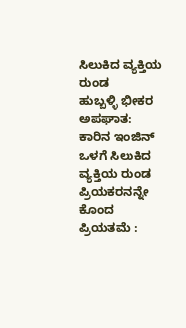ಸಿಲುಕಿದ ವ್ಯಕ್ತಿಯ ರುಂಡ
ಹುಬ್ಬಳ್ಳಿ ಭೀಕರ ಅಪಘಾತ: ಕಾರಿನ ಇಂಜಿನ್ ಒಳಗೆ ಸಿಲುಕಿದ ವ್ಯಕ್ತಿಯ ರುಂಡ
ಪ್ರಿಯಕರನನ್ನೇ ಕೊಂದ ಪ್ರಿಯತಮೆ :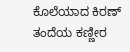ಕೊಲೆಯಾದ ಕಿರಣ್ ತಂದೆಯ ಕಣ್ಣೀರ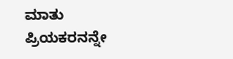ಮಾತು
ಪ್ರಿಯಕರನನ್ನೇ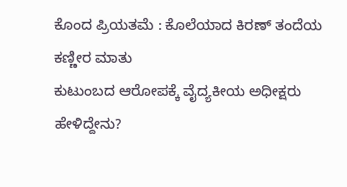ಕೊಂದ ಪ್ರಿಯತಮೆ : ಕೊಲೆಯಾದ ಕಿರಣ್ ತಂದೆಯ ಕಣ್ಣೀರ ಮಾತು
ಕುಟುಂಬದ ಆರೋಪಕ್ಕೆ ವೈದ್ಯಕೀಯ ಅಧೀಕ್ಷರು ಹೇಳಿದ್ದೇನು?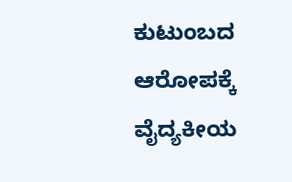ಕುಟುಂಬದ ಆರೋಪಕ್ಕೆ ವೈದ್ಯಕೀಯ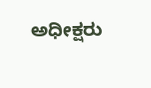ಅಧೀಕ್ಷರು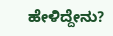ಹೇಳಿದ್ದೇನು?